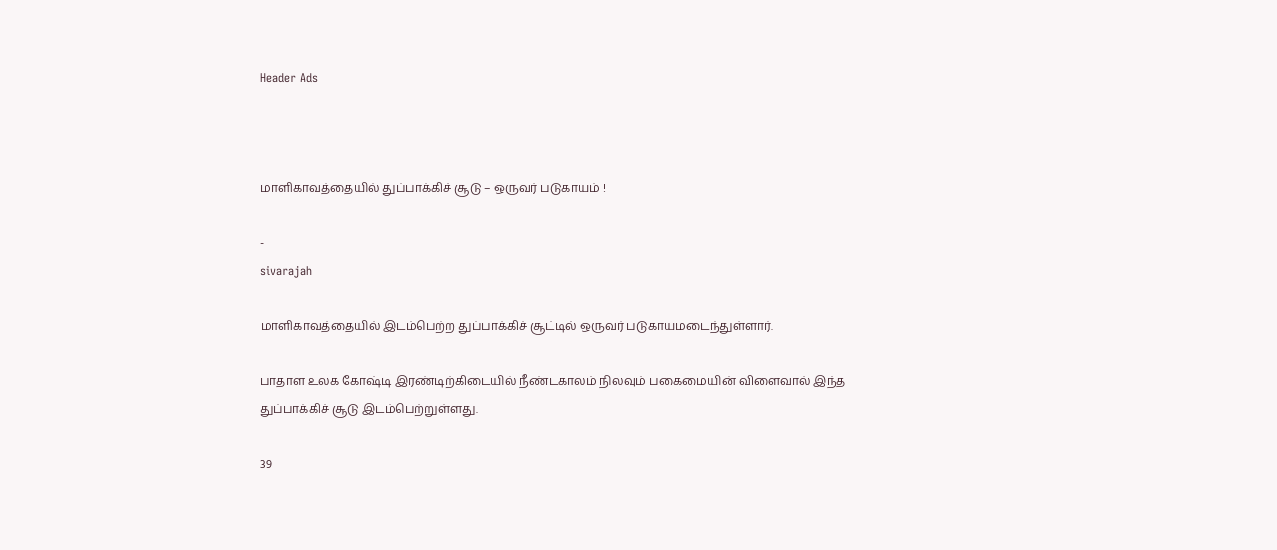Header Ads



மாளிகாவத்தையில் துப்பாக்கிச் சூடு – ஒருவர் படுகாயம் !

-
sivarajah

மாளிகாவத்தையில் இடம்பெற்ற துப்பாக்கிச் சூட்டில் ஒருவர் படுகாயமடைந்துள்ளார்.

பாதாள உலக கோஷ்டி இரண்டிற்கிடையில் நீண்டகாலம் நிலவும் பகைமையின் விளைவால் இந்த துப்பாக்கிச் சூடு இடம்பெற்றுள்ளது.

39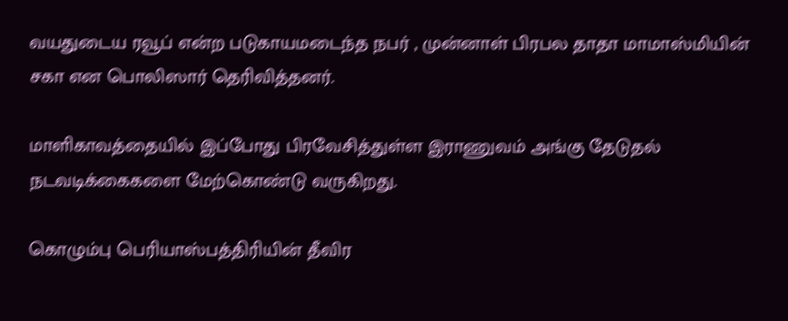வயதுடைய ரவூப் என்ற படுகாயமடைந்த நபர் , முன்னாள் பிரபல தாதா மாமாஸ்மியின் சகா என பொலிஸார் தெரிவித்தனர்.

மாளிகாவத்தையில் இப்போது பிரவேசித்துள்ள இராணுவம் அங்கு தேடுதல் நடவடிக்கைகளை மேற்கொண்டு வருகிறது.

கொழும்பு பெரியாஸ்பத்திரியின் தீவிர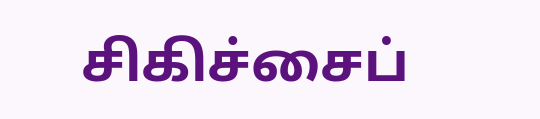சிகிச்சைப்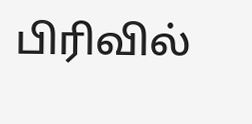பிரிவில்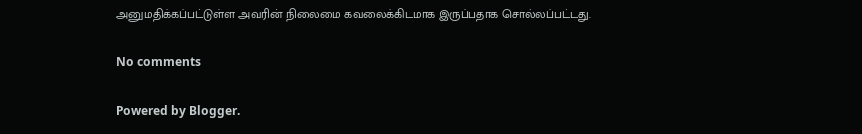அனுமதிக்கப்பட்டுள்ள அவரின் நிலைமை கவலைக்கிடமாக இருப்பதாக சொல்லப்பட்டது.

No comments

Powered by Blogger.